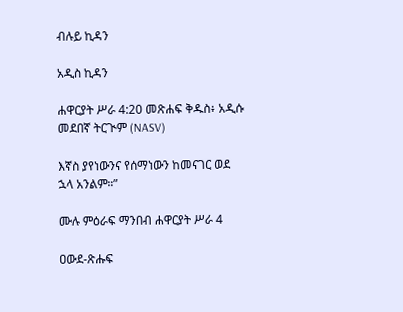ብሉይ ኪዳን

አዲስ ኪዳን

ሐዋርያት ሥራ 4:20 መጽሐፍ ቅዱስ፥ አዲሱ መደበኛ ትርጒም (NASV)

እኛስ ያየነውንና የሰማነውን ከመናገር ወደ ኋላ አንልም።”

ሙሉ ምዕራፍ ማንበብ ሐዋርያት ሥራ 4

ዐውደ-ጽሑፍ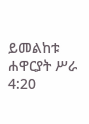ይመልከቱ ሐዋርያት ሥራ 4:20